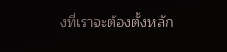งที่เราจะต้องตั้งหลัก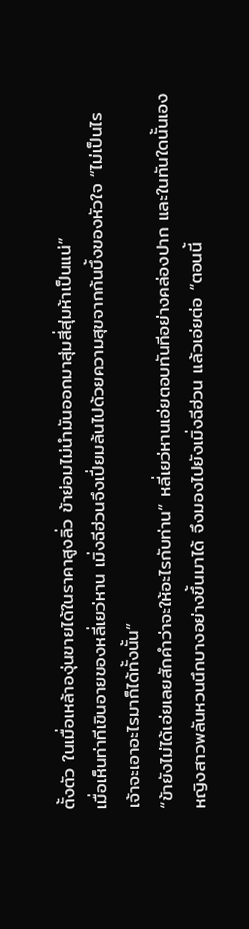ตั้งตัว ในเมื่อเหล้าองุ่นขายได้ในราคาสูงลิ่ว ข้าย่อมไม่นำมันออกมาสุ่มสี่สุ่มห้าเป็นแน่”
เมื่อเห็นท่าทีเขินอายของหลี่เยว่หาน เมิ่งฉีฮ่วนจึงเปี่ยมล้นไปด้วยความสุขจากก้นบึ้งของหัวใจ “ไม่เป็นไร เจ้าจะเอาอะไรมาก็ได้ทั้งนั้น”
“ข้ายังไม่ได้เอ่ยเลยสักคำว่าจะให้อะไรกับท่าน” หลี่เยว่หานเอ่ยตอบทันทีอย่างคล่องปาก และในทันใดนั้นเอง หญิงสาวพลันหวนนึกบางอย่างขึ้นมาได้ จึงมองไปยังเมิ่งฉีฮ่วน แล้วเอ่ยต่อ “ตอนนี้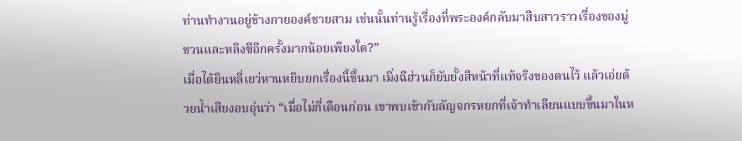ท่านทำงานอยู่ข้างกายองค์ชายสาม เช่นนั้นท่านรู้เรื่องที่พระองค์กลับมาสืบสาวราวเรื่องของมู่ชวนและหลิงซีอีกครั้งมากน้อยเพียงใด?”
เมื่อได้ยินหลี่เยว่หานหยิบยกเรื่องนี้ขึ้นมา เมิ่งฉีฮ่วนก็ยับยั้งสีหน้าที่แท้จริงของตนไว้ แล้วเอ่ยด้วยน้ำเสียงอบอุ่นว่า “เมื่อไม่กี่เดือนก่อน เขาพบเข้ากับลัญจกรหยกที่เจ้าทำเลียนแบบขึ้นมาในห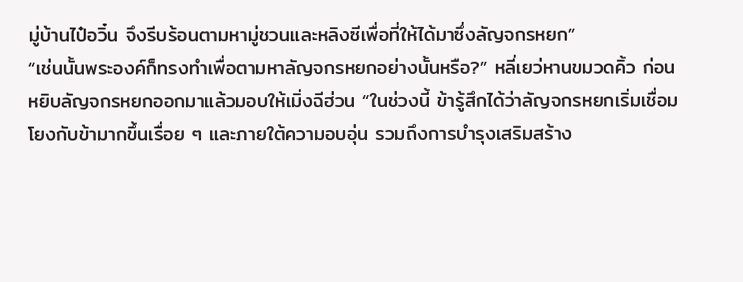มู่บ้านไป๋อวิ๋น จึงรีบร้อนตามหามู่ชวนและหลิงซีเพื่อที่ให้ได้มาซึ่งลัญจกรหยก”
“เช่นนั้นพระองค์ก็ทรงทำเพื่อตามหาลัญจกรหยกอย่างนั้นหรือ?” หลี่เยว่หานขมวดคิ้ว ก่อนหยิบลัญจกรหยกออกมาแล้วมอบให้เมิ่งฉีฮ่วน “ในช่วงนี้ ข้ารู้สึกได้ว่าลัญจกรหยกเริ่มเชื่อมโยงกับข้ามากขึ้นเรื่อย ๆ และภายใต้ความอบอุ่น รวมถึงการบำรุงเสริมสร้าง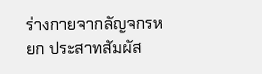ร่างกายจากลัญจกรหยก ประสาทสัมผัส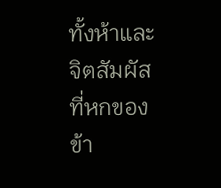ทั้งห้าและจิตสัมผัสที่หกของข้า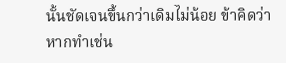นั้นชัดเจนขึ้นกว่าเดิมไม่น้อย ข้าคิดว่าหากทำเช่น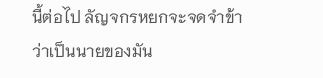นี้ต่อไป ลัญจกรหยกจะจดจำข้าว่าเป็นนายของมัน